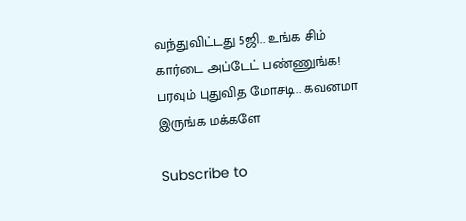வந்துவிட்டது 5ஜி.. உங்க சிம் கார்டை அப்டேட் பண்ணுங்க! பரவும் புதுவித மோசடி.. கவனமா இருங்க மக்களே

Subscribe to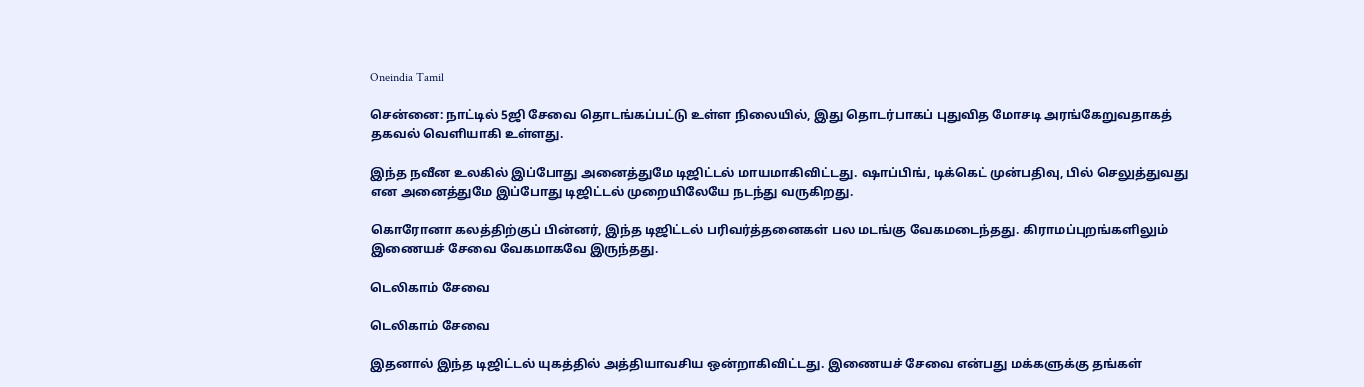Oneindia Tamil

சென்னை: நாட்டில் 5ஜி சேவை தொடங்கப்பட்டு உள்ள நிலையில், இது தொடர்பாகப் புதுவித மோசடி அரங்கேறுவதாகத் தகவல் வெளியாகி உள்ளது.

இந்த நவீன உலகில் இப்போது அனைத்துமே டிஜிட்டல் மாயமாகிவிட்டது. ஷாப்பிங், டிக்கெட் முன்பதிவு, பில் செலுத்துவது என அனைத்துமே இப்போது டிஜிட்டல் முறையிலேயே நடந்து வருகிறது.

கொரோனா கலத்திற்குப் பின்னர், இந்த டிஜிட்டல் பரிவர்த்தனைகள் பல மடங்கு வேகமடைந்தது. கிராமப்புறங்களிலும் இணையச் சேவை வேகமாகவே இருந்தது.

டெலிகாம் சேவை

டெலிகாம் சேவை

இதனால் இந்த டிஜிட்டல் யுகத்தில் அத்தியாவசிய ஒன்றாகிவிட்டது. இணையச் சேவை என்பது மக்களுக்கு தங்கள்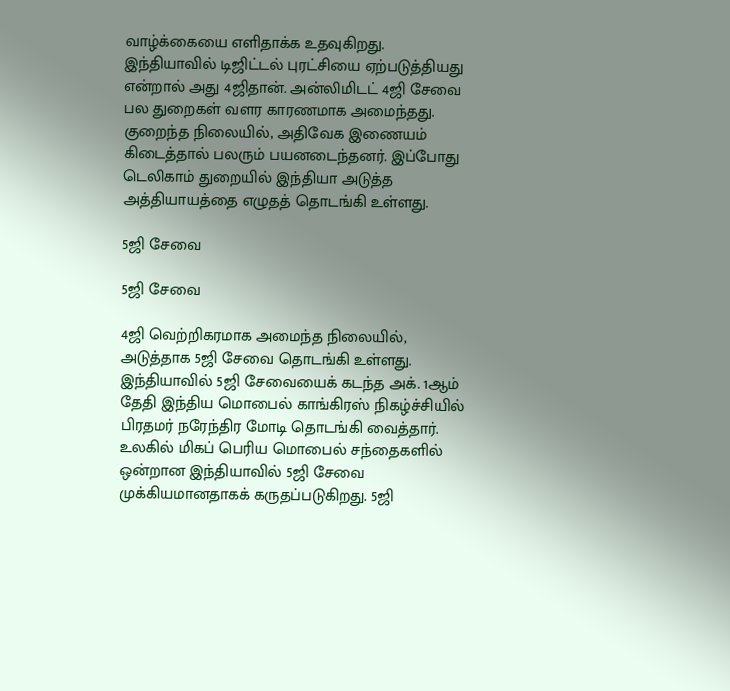வாழ்க்கையை எளிதாக்க உதவுகிறது. இந்தியாவில் டிஜிட்டல் புரட்சியை ஏற்படுத்தியது என்றால் அது 4ஜிதான். அன்லிமிடட் 4ஜி சேவை பல துறைகள் வளர காரணமாக அமைந்தது. குறைந்த நிலையில், அதிவேக இணையம் கிடைத்தால் பலரும் பயனடைந்தனர். இப்போது டெலிகாம் துறையில் இந்தியா அடுத்த அத்தியாயத்தை எழுதத் தொடங்கி உள்ளது.

5ஜி சேவை

5ஜி சேவை

4ஜி வெற்றிகரமாக அமைந்த நிலையில், அடுத்தாக 5ஜி சேவை தொடங்கி உள்ளது. இந்தியாவில் 5ஜி சேவையைக் கடந்த அக். 1ஆம் தேதி இந்திய மொபைல் காங்கிரஸ் நிகழ்ச்சியில் பிரதமர் நரேந்திர மோடி தொடங்கி வைத்தார். உலகில் மிகப் பெரிய மொபைல் சந்தைகளில் ஒன்றான இந்தியாவில் 5ஜி சேவை முக்கியமானதாகக் கருதப்படுகிறது. 5ஜி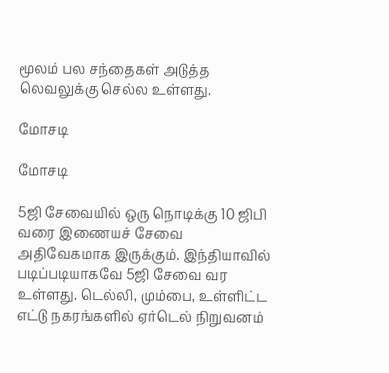மூலம் பல சந்தைகள் அடுத்த லெவலுக்கு செல்ல உள்ளது.

மோசடி

மோசடி

5ஜி சேவையில் ஒரு நொடிக்கு 10 ஜிபி வரை இணையச் சேவை அதிவேகமாக இருக்கும். இந்தியாவில் படிப்படியாகவே 5ஜி சேவை வர உள்ளது. டெல்லி, மும்பை, உள்ளிட்ட எட்டு நகரங்களில் ஏர்டெல் நிறுவனம்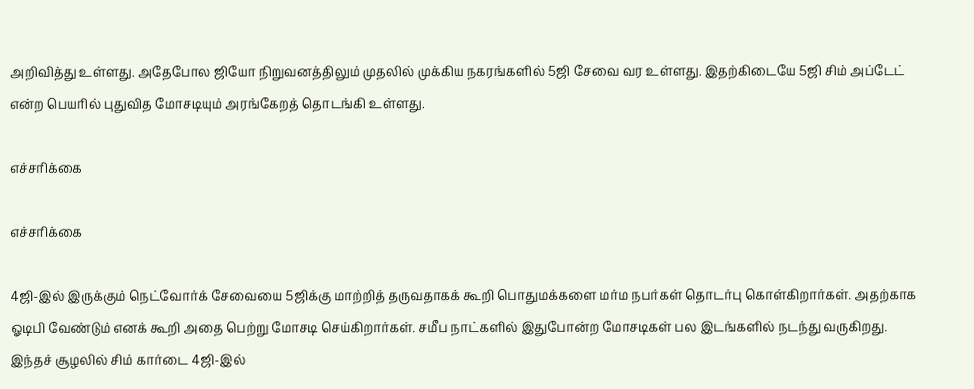அறிவித்து உள்ளது. அதேபோல ஜியோ நிறுவனத்திலும் முதலில் முக்கிய நகரங்களில் 5ஜி சேவை வர உள்ளது. இதற்கிடையே 5ஜி சிம் அப்டேட் என்ற பெயரில் புதுவித மோசடியும் அரங்கேறத் தொடங்கி உள்ளது.

எச்சரிக்கை

எச்சரிக்கை

4ஜி-இல் இருக்கும் நெட்வோர்க் சேவையை 5ஜிக்கு மாற்றித் தருவதாகக் கூறி பொதுமக்களை மர்ம நபர்கள் தொடர்பு கொள்கிறார்கள். அதற்காக ஓடிபி வேண்டும் எனக் கூறி அதை பெற்று மோசடி செய்கிறார்கள். சமீப நாட்களில் இதுபோன்ற மோசடிகள் பல இடங்களில் நடந்து வருகிறது. இந்தச் சூழலில் சிம் கார்டை 4ஜி-இல்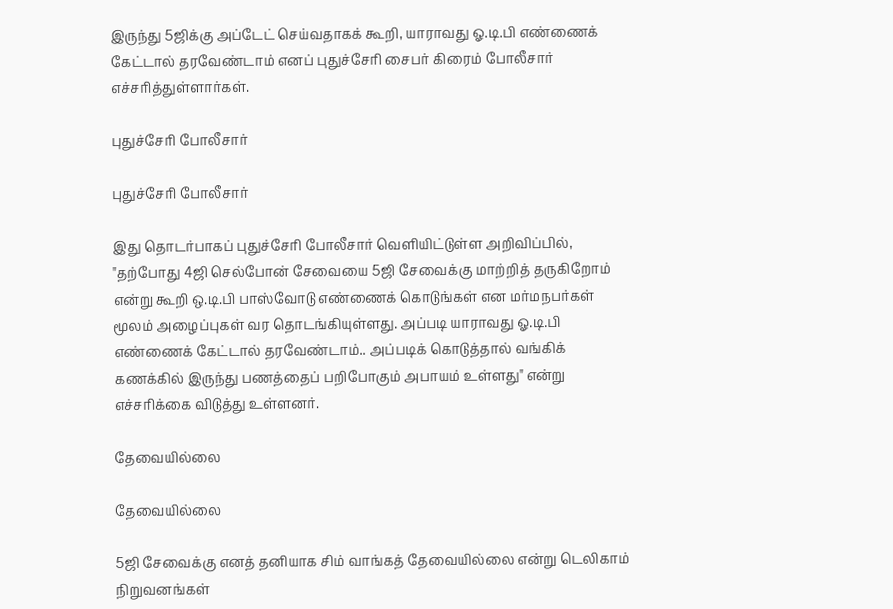இருந்து 5ஜிக்கு அப்டேட் செய்வதாகக் கூறி, யாராவது ஓ.டி.பி எண்ணைக் கேட்டால் தரவேண்டாம் எனப் புதுச்சேரி சைபர் கிரைம் போலீசார் எச்சரித்துள்ளார்கள்.

புதுச்சேரி போலீசார்

புதுச்சேரி போலீசார்

இது தொடர்பாகப் புதுச்சேரி போலீசார் வெளியிட்டுள்ள அறிவிப்பில், "தற்போது 4ஜி செல்போன் சேவையை 5ஜி சேவைக்கு மாற்றித் தருகிறோம் என்று கூறி ஒ.டி.பி பாஸ்வோடு எண்ணைக் கொடுங்கள் என மர்மநபர்கள் மூலம் அழைப்புகள் வர தொடங்கியுள்ளது. அப்படி யாராவது ஓ.டி.பி எண்ணைக் கேட்டால் தரவேண்டாம்.. அப்படிக் கொடுத்தால் வங்கிக் கணக்கில் இருந்து பணத்தைப் பறிபோகும் அபாயம் உள்ளது" என்று எச்சரிக்கை விடுத்து உள்ளனர்.

தேவையில்லை

தேவையில்லை

5ஜி சேவைக்கு எனத் தனியாக சிம் வாங்கத் தேவையில்லை என்று டெலிகாம் நிறுவனங்கள்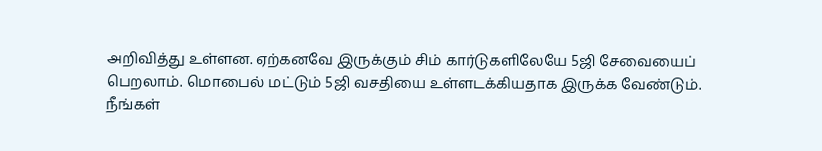அறிவித்து உள்ளன. ஏற்கனவே இருக்கும் சிம் கார்டுகளிலேயே 5ஜி சேவையைப் பெறலாம். மொபைல் மட்டும் 5ஜி வசதியை உள்ளடக்கியதாக இருக்க வேண்டும். நீங்கள்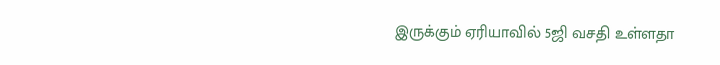இருக்கும் ஏரியாவில் 5ஜி வசதி உள்ளதா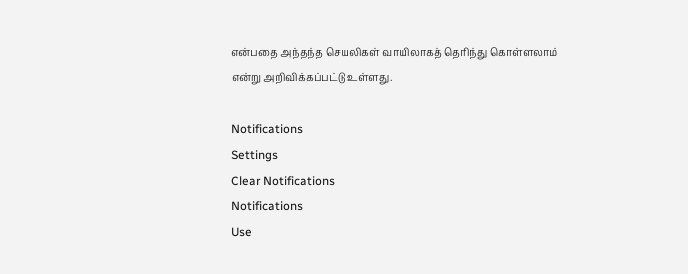என்பதை அந்தந்த செயலிகள் வாயிலாகத் தெரிந்து கொள்ளலாம் என்று அறிவிக்கப்பட்டு உள்ளது.

Notifications
Settings
Clear Notifications
Notifications
Use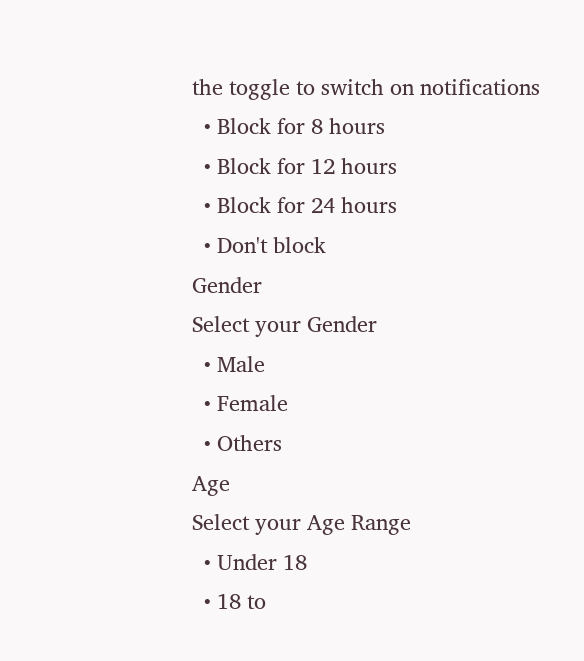the toggle to switch on notifications
  • Block for 8 hours
  • Block for 12 hours
  • Block for 24 hours
  • Don't block
Gender
Select your Gender
  • Male
  • Female
  • Others
Age
Select your Age Range
  • Under 18
  • 18 to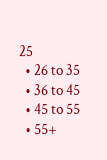25
  • 26 to 35
  • 36 to 45
  • 45 to 55
  • 55+